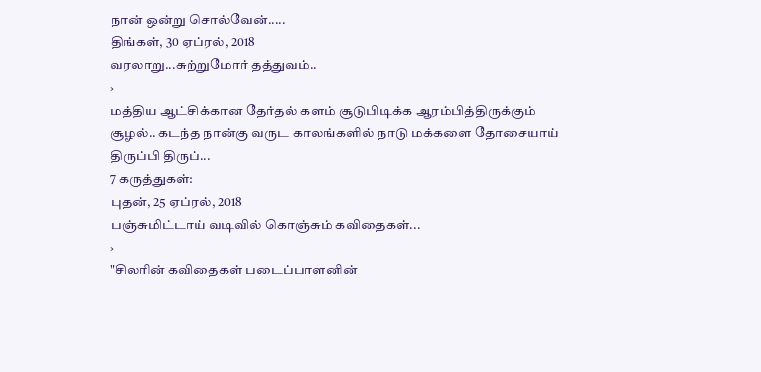நான் ஒன்று சொல்வேன்.....
திங்கள், 30 ஏப்ரல், 2018
வரலாறு...சுற்றுமோர் தத்துவம்..
›
மத்திய ஆட்சிக்கான தேர்தல் களம் சூடுபிடிக்க ஆரம்பித்திருக்கும் சூழல்.. கடந்த நான்கு வருட காலங்களில் நாடு மக்களை தோசையாய் திருப்பி திருப்...
7 கருத்துகள்:
புதன், 25 ஏப்ரல், 2018
பஞ்சுமிட்டாய் வடிவில் கொஞ்சும் கவிதைகள்...
›
"சிலரின் கவிதைகள் படைப்பாளனின்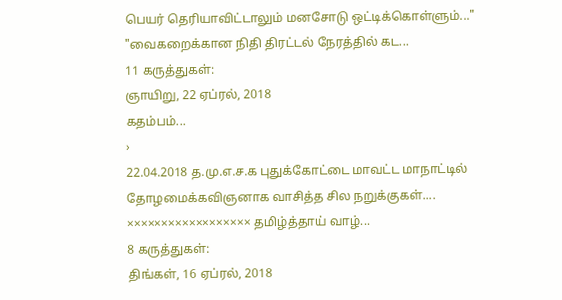பெயர் தெரியாவிட்டாலும் மனசோடு ஒட்டிக்கொள்ளும்..." "வைகறைக்கான நிதி திரட்டல் நேரத்தில் கட...
11 கருத்துகள்:
ஞாயிறு, 22 ஏப்ரல், 2018
கதம்பம்...
›
22.04.2018 த.மு.எ.ச.க புதுக்கோட்டை மாவட்ட மாநாட்டில் தோழமைக்கவிஞனாக வாசித்த சில நறுக்குகள்.... ×××××××××××××××××× தமிழ்த்தாய் வாழ்...
8 கருத்துகள்:
திங்கள், 16 ஏப்ரல், 2018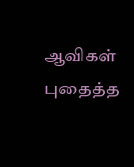ஆவிகள் புதைத்த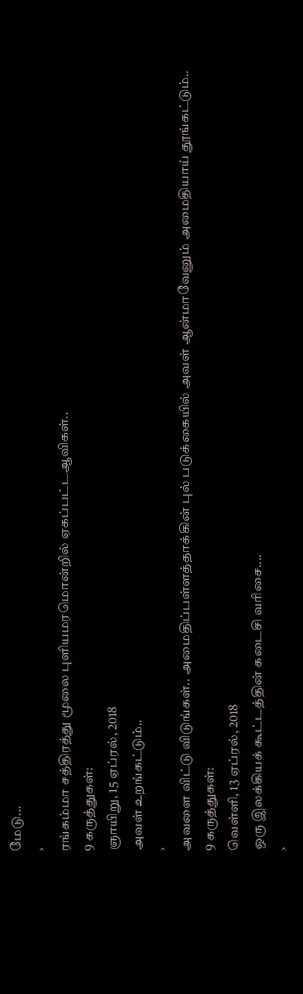மேடு...
›
ரங்கம்மா சத்திரத்து மூலை புளியமரமொன்றில் ஏகப்பட்டஆவிகள்..
9 கருத்துகள்:
ஞாயிறு, 15 ஏப்ரல், 2018
அவள் உறங்கட்டும்..
›
அவளை விட்டு விடுங்கள்.. அமைதிப்பள்ளத்தாக்கின் புல் படுக்கையில் அவள் ஆன்மாவேனும் அமைதியாய் தூங்கட்டும்..
9 கருத்துகள்:
வெள்ளி, 13 ஏப்ரல், 2018
ஒரு இலக்கியக் கூட்டத்தின் கடைசி வரிசை....
›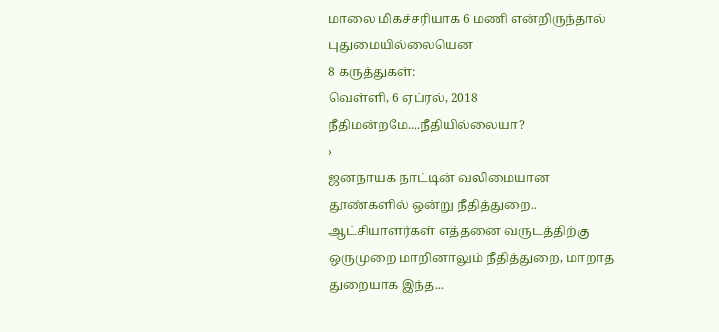மாலை மிகச்சரியாக 6 மணி என்றிருந்தால் புதுமையில்லையென
8 கருத்துகள்:
வெள்ளி, 6 ஏப்ரல், 2018
நீதிமன்றமே....நீதியில்லையா?
›
ஜனநாயக நாட்டின் வலிமையான தூண்களில் ஒன்று நீதித்துறை.. ஆட்சியாளர்கள் எத்தனை வருடத்திற்கு ஒருமுறை மாறினாலும் நீதித்துறை, மாறாத துறையாக இந்த...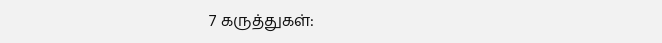7 கருத்துகள்: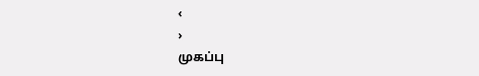‹
›
முகப்பு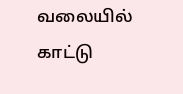வலையில் காட்டு